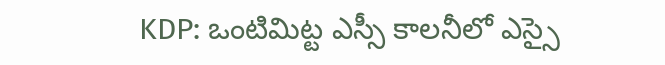KDP: ఒంటిమిట్ట ఎస్సీ కాలనీలో ఎస్సై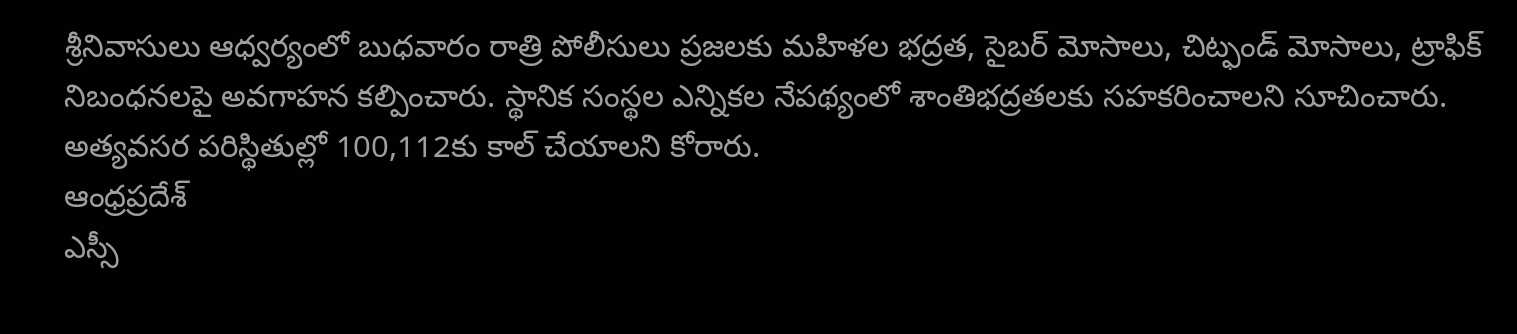శ్రీనివాసులు ఆధ్వర్యంలో బుధవారం రాత్రి పోలీసులు ప్రజలకు మహిళల భద్రత, సైబర్ మోసాలు, చిట్ఫండ్ మోసాలు, ట్రాఫిక్ నిబంధనలపై అవగాహన కల్పించారు. స్థానిక సంస్థల ఎన్నికల నేపథ్యంలో శాంతిభద్రతలకు సహకరించాలని సూచించారు. అత్యవసర పరిస్థితుల్లో 100,112కు కాల్ చేయాలని కోరారు.
ఆంధ్రప్రదేశ్
ఎస్సీ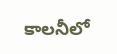కాలనీలో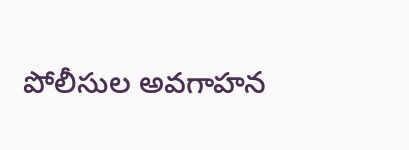పోలీసుల అవగాహన